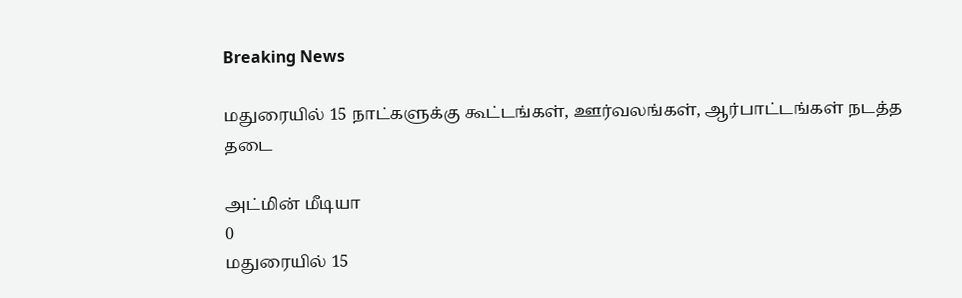Breaking News

மதுரையில் 15 நாட்களுக்கு கூட்டங்கள், ஊர்வலங்கள், ஆர்பாட்டங்கள் நடத்த தடை

அட்மின் மீடியா
0
மதுரையில் 15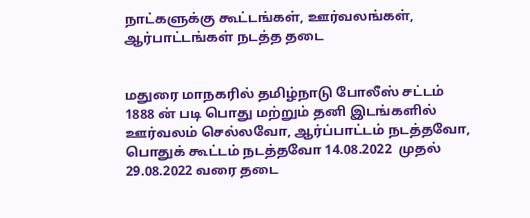நாட்களுக்கு கூட்டங்கள், ஊர்வலங்கள், ஆர்பாட்டங்கள் நடத்த தடை


மதுரை மாநகரில் தமிழ்நாடு போலீஸ் சட்டம் 1888 ன் படி பொது மற்றும் தனி இடங்களில் ஊர்வலம் செல்லவோ, ஆர்ப்பாட்டம் நடத்தவோ, பொதுக் கூட்டம் நடத்தவோ 14.08.2022  முதல் 29.08.2022 வரை தடை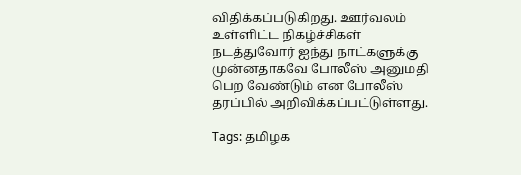விதிக்கப்படுகிறது. ஊர்வலம் உள்ளிட்ட நிகழ்ச்சிகள் நடத்துவோர் ஐந்து நாட்களுக்கு முன்னதாகவே போலீஸ் அனுமதி பெற வேண்டும் என போலீஸ் தரப்பில் அறிவிக்கப்பட்டுள்ளது.

Tags: தமிழக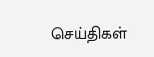செய்திகள்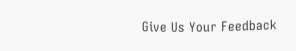Give Us Your Feedback